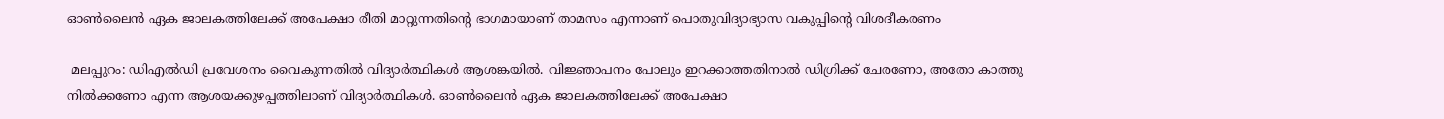ഓൺലൈൻ ഏക ജാലകത്തിലേക്ക് അപേക്ഷാ രീതി മാറ്റുന്നതിന്‍റെ ഭാഗമായാണ് താമസം എന്നാണ് പൊതുവിദ്യാഭ്യാസ വകുപ്പിന്‍റെ വിശദീകരണം

 മലപ്പുറം: ഡിഎൽഡി പ്രവേശനം വൈകുന്നതിൽ വിദ്യാര്‍ത്ഥികൾ ആശങ്കയിൽ. വിജ്ഞാപനം പോലും ഇറക്കാത്തതിനാൽ ഡിഗ്രിക്ക് ചേരണോ, അതോ കാത്തു നിൽക്കണോ എന്ന ആശയക്കുഴപ്പത്തിലാണ് വിദ്യാർത്ഥികൾ. ഓൺലൈൻ ഏക ജാലകത്തിലേക്ക് അപേക്ഷാ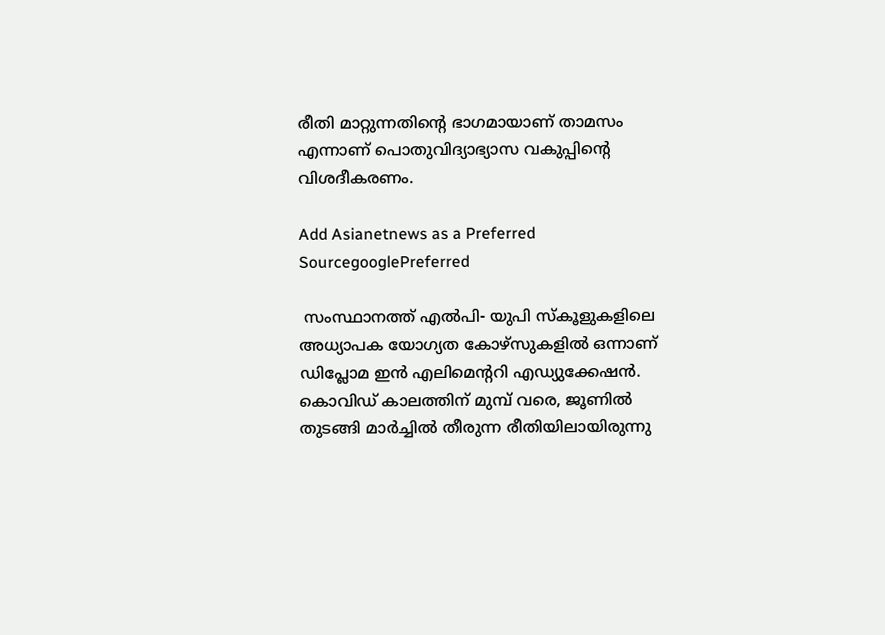രീതി മാറ്റുന്നതിന്‍റെ ഭാഗമായാണ് താമസം എന്നാണ് പൊതുവിദ്യാഭ്യാസ വകുപ്പിന്‍റെ വിശദീകരണം.

Add Asianetnews as a Preferred SourcegooglePreferred

 സംസ്ഥാനത്ത് എൽപി- യുപി സ്കൂളുകളിലെ അധ്യാപക യോഗ്യത കോഴ്സുകളിൽ ഒന്നാണ് ഡിപ്ലോമ ഇൻ എലിമെന്‍ററി എഡ്യുക്കേഷൻ. കൊവിഡ് കാലത്തിന് മുമ്പ് വരെ, ജൂണിൽ തുടങ്ങി മാര്‍ച്ചിൽ തീരുന്ന രീതിയിലായിരുന്നു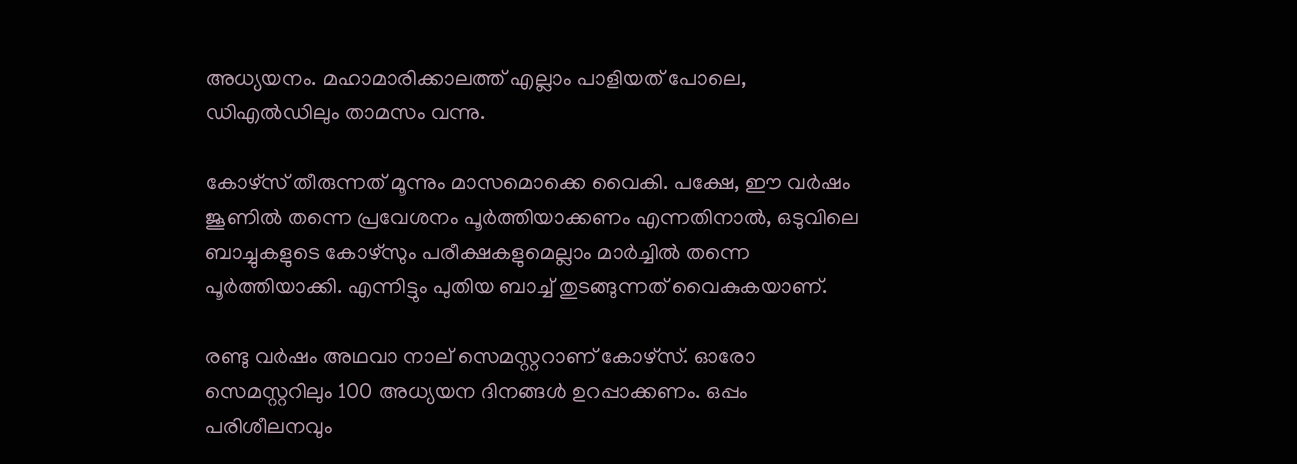അധ്യയനം. മഹാമാരിക്കാലത്ത് എല്ലാം പാളിയത് പോലെ, ഡിഎൽഡിലും താമസം വന്നു.

കോഴ്സ് തീരുന്നത് മൂന്നും മാസമൊക്കെ വൈകി. പക്ഷേ, ഈ വര്‍ഷം ജൂണിൽ തന്നെ പ്രവേശനം പൂര്‍ത്തിയാക്കണം എന്നതിനാൽ, ഒടുവിലെ ബാച്ചുകളുടെ കോഴ്സും പരീക്ഷകളുമെല്ലാം മാര്‍ച്ചിൽ തന്നെ പൂര്‍ത്തിയാക്കി. എന്നിട്ടും പുതിയ ബാച്ച് തുടങ്ങുന്നത് വൈകുകയാണ്.

രണ്ടു വര്‍ഷം അഥവാ നാല് സെമസ്റ്ററാണ് കോഴ്സ്. ഓരോ സെമസ്റ്ററിലും 100 അധ്യയന ദിനങ്ങൾ ഉറപ്പാക്കണം. ഒപ്പം പരിശീലനവും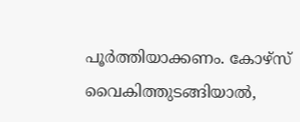പൂ‍ര്‍ത്തിയാക്കണം. കോഴ്സ് വൈകിത്തുടങ്ങിയാൽ,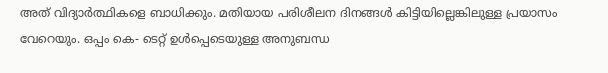അത് വിദ്യാര്‍ത്ഥികളെ ബാധിക്കും. മതിയായ പരിശീലന ദിനങ്ങൾ കിട്ടിയില്ലെങ്കിലുള്ള പ്രയാസം വേറെയും. ഒപ്പം കെ- ടെറ്റ് ഉൾപ്പെടെയുള്ള അനുബന്ധ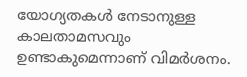യോഗ്യതകൾ നേടാനുള്ള കാലതാമസവും ഉണ്ടാകുമെന്നാണ് വിമര്‍ശനം.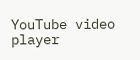YouTube video player